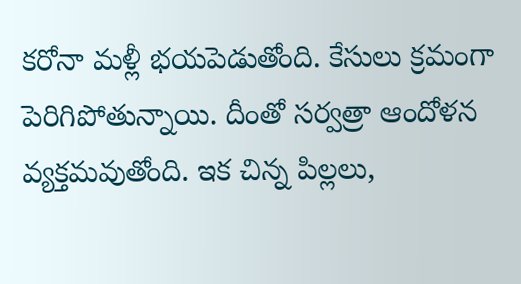కరోనా మళ్లీ భయపెడుతోంది. కేసులు క్రమంగా పెరిగిపోతున్నాయి. దీంతో సర్వత్రా ఆందోళన వ్యక్తమవుతోంది. ఇక చిన్న పిల్లలు,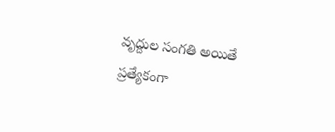వృద్దుల సంగతి అయితే ప్రత్యేకంగా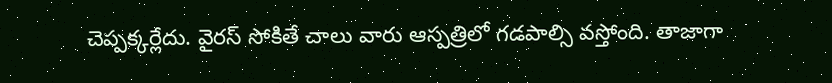చెప్పక్కర్లేదు. వైరస్ సోకితే చాలు వారు ఆస్పత్రిలో గడపాల్సి వస్తోంది. తాజాగా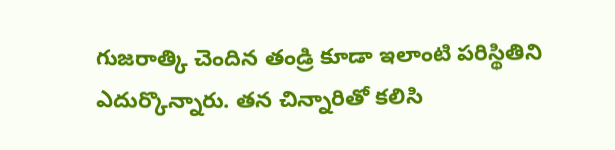గుజరాత్కి చెందిన తండ్రి కూడా ఇలాంటి పరిస్థితిని ఎదుర్కొన్నారు. తన చిన్నారితో కలిసి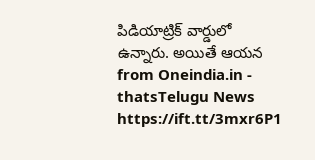పిడియాట్రిక్ వార్డులో ఉన్నారు. అయితే ఆయన
from Oneindia.in - thatsTelugu News https://ift.tt/3mxr6P1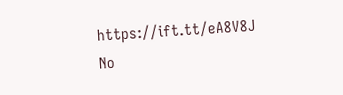https://ift.tt/eA8V8J
No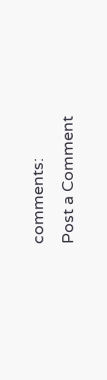comments:
Post a Comment